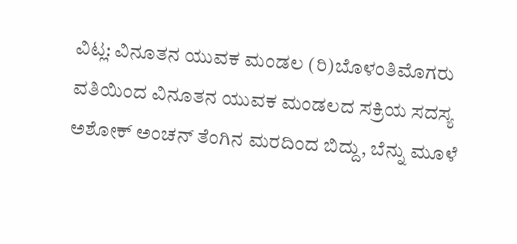ವಿಟ್ಲ: ವಿನೂತನ ಯುವಕ ಮಂಡಲ (ರಿ)ಬೊಳಂತಿಮೊಗರು ವತಿಯಿಂದ ವಿನೂತನ ಯುವಕ ಮಂಡಲದ ಸಕ್ರಿಯ ಸದಸ್ಯ ಅಶೋಕ್ ಅಂಚನ್ ತೆಂಗಿನ ಮರದಿಂದ ಬಿದ್ದು, ಬೆನ್ನು ಮೂಳೆ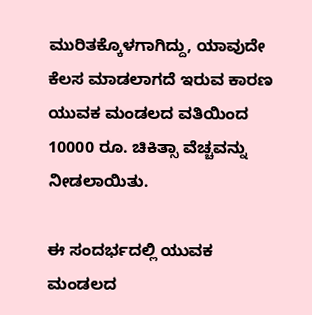ಮುರಿತಕ್ಕೊಳಗಾಗಿದ್ದು, ಯಾವುದೇ ಕೆಲಸ ಮಾಡಲಾಗದೆ ಇರುವ ಕಾರಣ ಯುವಕ ಮಂಡಲದ ವತಿಯಿಂದ 10000 ರೂ. ಚಿಕಿತ್ಸಾ ವೆಚ್ಚವನ್ನು ನೀಡಲಾಯಿತು.

ಈ ಸಂದರ್ಭದಲ್ಲಿ ಯುವಕ ಮಂಡಲದ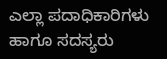ಎಲ್ಲಾ ಪದಾಧಿಕಾರಿಗಳು ಹಾಗೂ ಸದಸ್ಯರು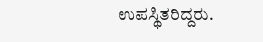ಉಪಸ್ಥಿತರಿದ್ದರು.